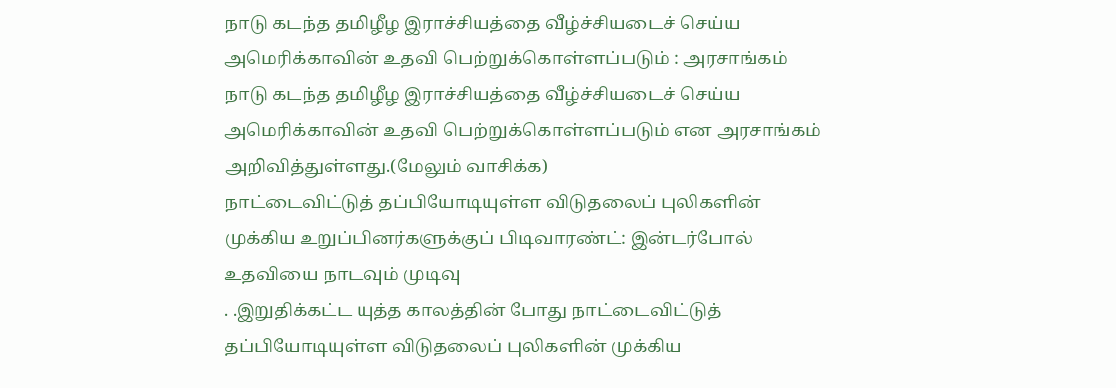நாடு கடந்த தமிழீழ இராச்சியத்தை வீழ்ச்சியடைச் செய்ய அமெரிக்காவின் உதவி பெற்றுக்கொள்ளப்படும் : அரசாங்கம்
நாடு கடந்த தமிழீழ இராச்சியத்தை வீழ்ச்சியடைச் செய்ய அமெரிக்காவின் உதவி பெற்றுக்கொள்ளப்படும் என அரசாங்கம் அறிவித்துள்ளது.(மேலும் வாசிக்க)
நாட்டைவிட்டுத் தப்பியோடியுள்ள விடுதலைப் புலிகளின் முக்கிய உறுப்பினர்களுக்குப் பிடிவாரண்ட்: இன்டர்போல் உதவியை நாடவும் முடிவு
. .இறுதிக்கட்ட யுத்த காலத்தின் போது நாட்டைவிட்டுத் தப்பியோடியுள்ள விடுதலைப் புலிகளின் முக்கிய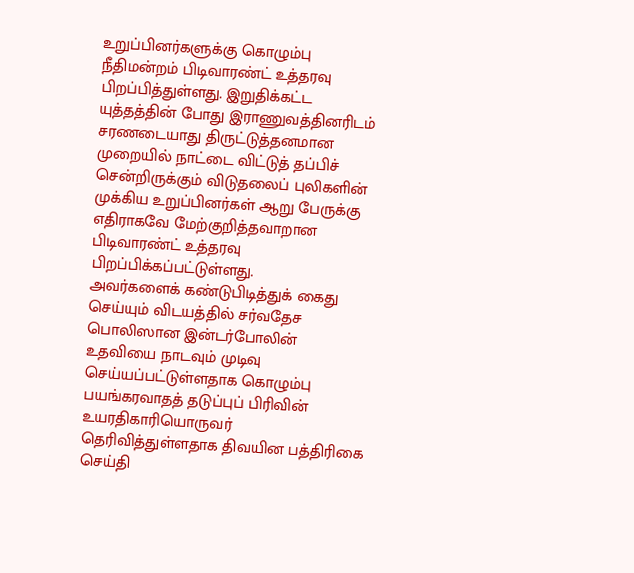உறுப்பினர்களுக்கு கொழும்பு நீதிமன்றம் பிடிவாரண்ட் உத்தரவு பிறப்பித்துள்ளது. இறுதிக்கட்ட யுத்தத்தின் போது இராணுவத்தினரிடம் சரணடையாது திருட்டுத்தனமான முறையில் நாட்டை விட்டுத் தப்பிச் சென்றிருக்கும் விடுதலைப் புலிகளின் முக்கிய உறுப்பினர்கள் ஆறு பேருக்கு எதிராகவே மேற்குறித்தவாறான பிடிவாரண்ட் உத்தரவு பிறப்பிக்கப்பட்டுள்ளது.
அவர்களைக் கண்டுபிடித்துக் கைது செய்யும் விடயத்தில் சர்வதேச பொலிஸான இன்டர்போலின் உதவியை நாடவும் முடிவு செய்யப்பட்டுள்ளதாக கொழும்பு பயங்கரவாதத் தடுப்புப் பிரிவின் உயரதிகாரியொருவர் தெரிவித்துள்ளதாக திவயின பத்திரிகை செய்தி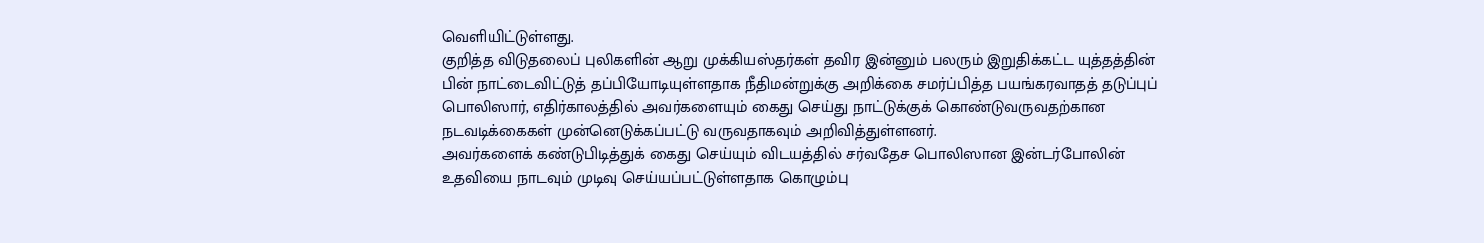வெளியிட்டுள்ளது.
குறித்த விடுதலைப் புலிகளின் ஆறு முக்கியஸ்தர்கள் தவிர இன்னும் பலரும் இறுதிக்கட்ட யுத்தத்தின் பின் நாட்டைவிட்டுத் தப்பியோடியுள்ளதாக நீதிமன்றுக்கு அறிக்கை சமர்ப்பித்த பயங்கரவாதத் தடுப்புப் பொலிஸார், எதிர்காலத்தில் அவர்களையும் கைது செய்து நாட்டுக்குக் கொண்டுவருவதற்கான நடவடிக்கைகள் முன்னெடுக்கப்பட்டு வருவதாகவும் அறிவித்துள்ளனர்.
அவர்களைக் கண்டுபிடித்துக் கைது செய்யும் விடயத்தில் சர்வதேச பொலிஸான இன்டர்போலின் உதவியை நாடவும் முடிவு செய்யப்பட்டுள்ளதாக கொழும்பு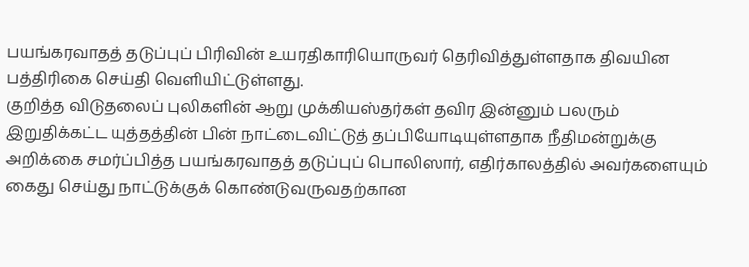பயங்கரவாதத் தடுப்புப் பிரிவின் உயரதிகாரியொருவர் தெரிவித்துள்ளதாக திவயின பத்திரிகை செய்தி வெளியிட்டுள்ளது.
குறித்த விடுதலைப் புலிகளின் ஆறு முக்கியஸ்தர்கள் தவிர இன்னும் பலரும் இறுதிக்கட்ட யுத்தத்தின் பின் நாட்டைவிட்டுத் தப்பியோடியுள்ளதாக நீதிமன்றுக்கு அறிக்கை சமர்ப்பித்த பயங்கரவாதத் தடுப்புப் பொலிஸார், எதிர்காலத்தில் அவர்களையும் கைது செய்து நாட்டுக்குக் கொண்டுவருவதற்கான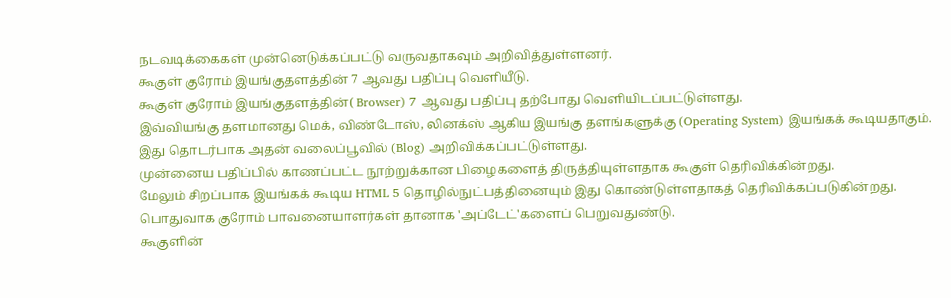நடவடிக்கைகள் முன்னெடுக்கப்பட்டு வருவதாகவும் அறிவித்துள்ளனர்.
கூகுள் குரோம் இயங்குதளத்தின் 7 ஆவது பதிப்பு வெளியீடு.
கூகுள் குரோம் இயங்குதளத்தின்( Browser) 7 ஆவது பதிப்பு தற்போது வெளியிடப்பட்டுள்ளது.
இவ்வியங்கு தளமானது மெக், விண்டோஸ், லினக்ஸ் ஆகிய இயங்கு தளங்களுக்கு (Operating System) இயங்கக் கூடியதாகும்.
இது தொடர்பாக அதன் வலைப்பூவில் (Blog) அறிவிக்கப்பட்டுள்ளது.
முன்னைய பதிப்பில் காணப்பட்ட நூற்றுக்கான பிழைகளைத் திருத்தியுள்ளதாக கூகுள் தெரிவிக்கின்றது.
மேலும் சிறப்பாக இயங்கக் கூடிய HTML 5 தொழில்நுட்பத்தினையும் இது கொண்டுள்ளதாகத் தெரிவிக்கப்படுகின்றது.
பொதுவாக குரோம் பாவனையாளர்கள் தானாக 'அப்டேட்'களைப் பெறுவதுண்டு.
கூகுளின்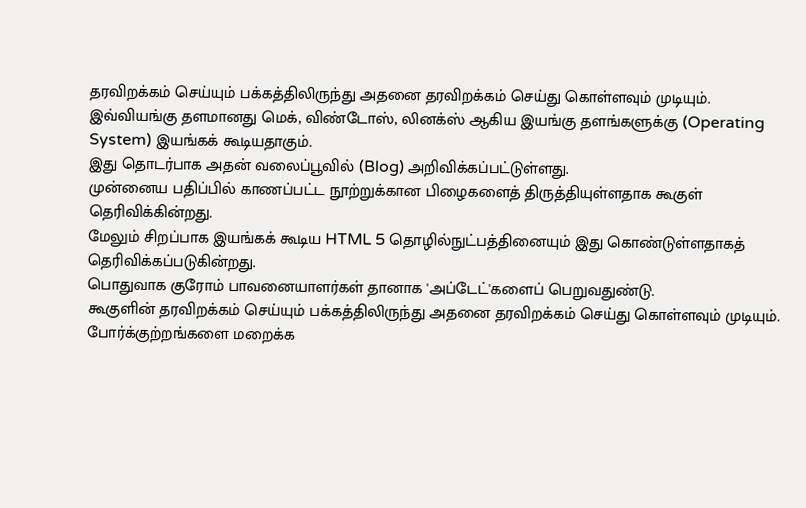தரவிறக்கம் செய்யும் பக்கத்திலிருந்து அதனை தரவிறக்கம் செய்து கொள்ளவும் முடியும்.
இவ்வியங்கு தளமானது மெக், விண்டோஸ், லினக்ஸ் ஆகிய இயங்கு தளங்களுக்கு (Operating System) இயங்கக் கூடியதாகும்.
இது தொடர்பாக அதன் வலைப்பூவில் (Blog) அறிவிக்கப்பட்டுள்ளது.
முன்னைய பதிப்பில் காணப்பட்ட நூற்றுக்கான பிழைகளைத் திருத்தியுள்ளதாக கூகுள் தெரிவிக்கின்றது.
மேலும் சிறப்பாக இயங்கக் கூடிய HTML 5 தொழில்நுட்பத்தினையும் இது கொண்டுள்ளதாகத் தெரிவிக்கப்படுகின்றது.
பொதுவாக குரோம் பாவனையாளர்கள் தானாக 'அப்டேட்'களைப் பெறுவதுண்டு.
கூகுளின் தரவிறக்கம் செய்யும் பக்கத்திலிருந்து அதனை தரவிறக்கம் செய்து கொள்ளவும் முடியும்.
போர்க்குற்றங்களை மறைக்க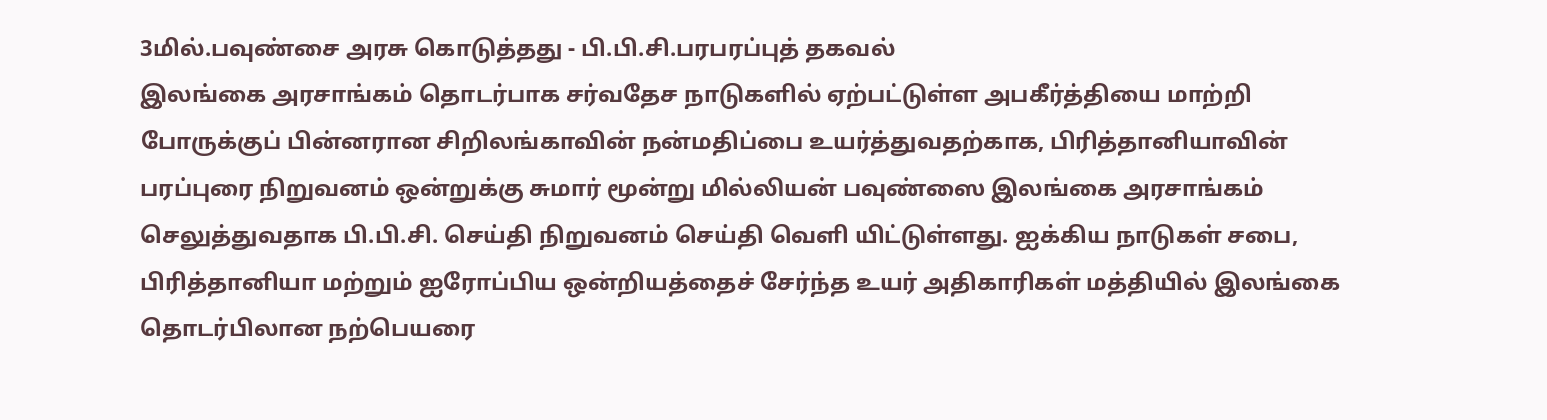3மில்.பவுண்சை அரசு கொடுத்தது - பி.பி.சி.பரபரப்புத் தகவல்
இலங்கை அரசாங்கம் தொடர்பாக சர்வதேச நாடுகளில் ஏற்பட்டுள்ள அபகீர்த்தியை மாற்றி போருக்குப் பின்னரான சிறிலங்காவின் நன்மதிப்பை உயர்த்துவதற்காக, பிரித்தானியாவின் பரப்புரை நிறுவனம் ஒன்றுக்கு சுமார் மூன்று மில்லியன் பவுண்ஸை இலங்கை அரசாங்கம் செலுத்துவதாக பி.பி.சி. செய்தி நிறுவனம் செய்தி வெளி யிட்டுள்ளது. ஐக்கிய நாடுகள் சபை, பிரித்தானியா மற்றும் ஐரோப்பிய ஒன்றியத்தைச் சேர்ந்த உயர் அதிகாரிகள் மத்தியில் இலங்கை தொடர்பிலான நற்பெயரை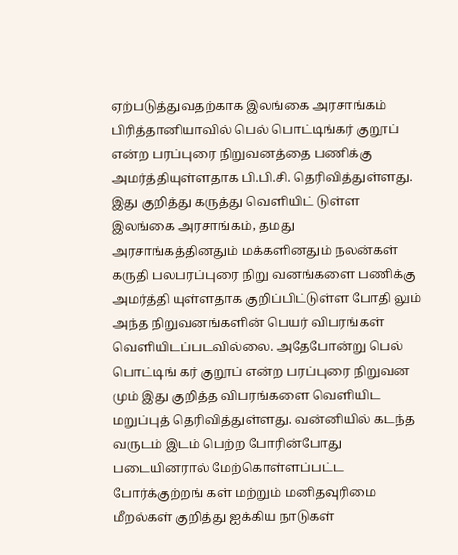ஏற்படுத்துவதற்காக இலங்கை அரசாங்கம் பிரித்தானியாவில் பெல் பொட்டிங்கர் குறூப் என்ற பரப்புரை நிறுவனத்தை பணிக்கு அமர்த்தியுள்ளதாக பி.பி.சி. தெரிவித்துள்ளது.
இது குறித்து கருத்து வெளியிட் டுள்ள இலங்கை அரசாங்கம், தமது அரசாங்கத்தினதும் மக்களினதும் நலன்கள் கருதி பலபரப்புரை நிறு வனங்களை பணிக்கு அமர்த்தி யுள்ளதாக குறிப்பிட்டுள்ள போதி லும் அந்த நிறுவனங்களின் பெயர் விபரங்கள் வெளியிடப்படவில்லை. அதேபோன்று பெல் பொட்டிங் கர் குறூப் என்ற பரப்புரை நிறுவன மும் இது குறித்த விபரங்களை வெளியிட மறுப்புத் தெரிவித்துள்ளது. வன்னியில் கடந்த வருடம் இடம் பெற்ற போரின்போது படையினரால் மேற்கொள்ளப்பட்ட போர்க்குற்றங் கள் மற்றும் மனிதவுரிமை மீறல்கள் குறித்து ஐக்கிய நாடுகள்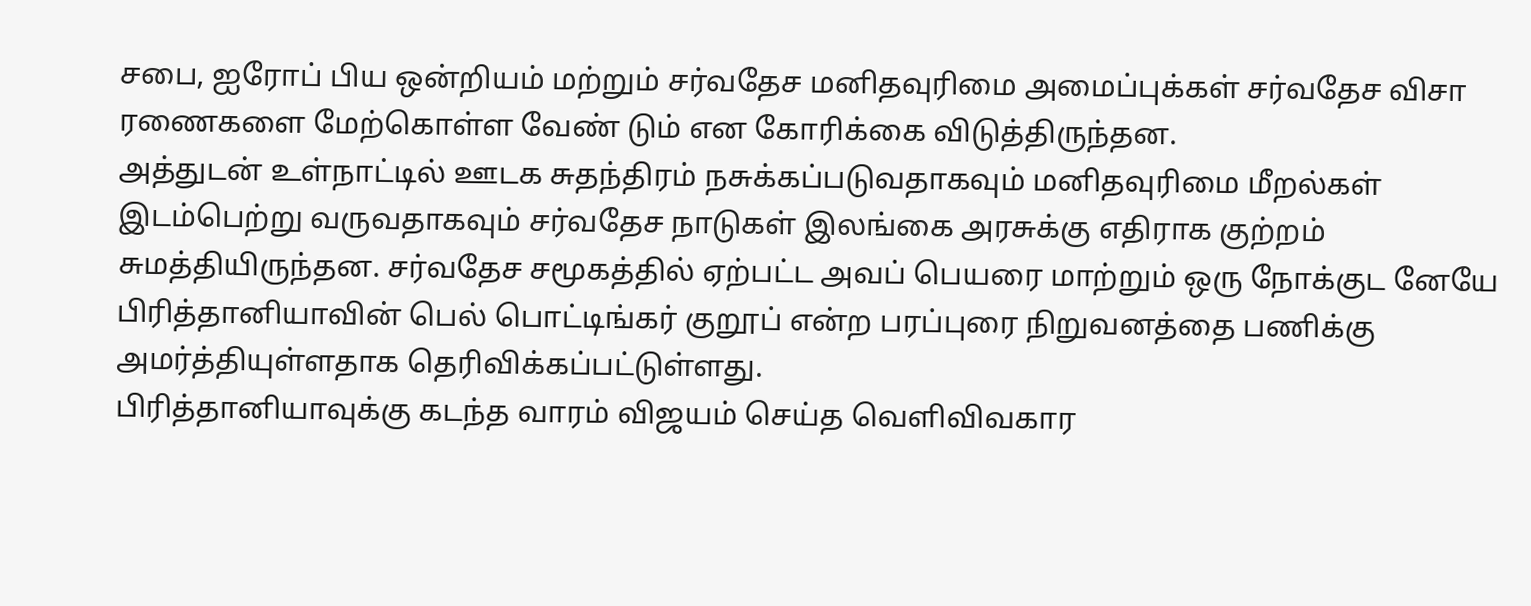சபை, ஐரோப் பிய ஒன்றியம் மற்றும் சர்வதேச மனிதவுரிமை அமைப்புக்கள் சர்வதேச விசா ரணைகளை மேற்கொள்ள வேண் டும் என கோரிக்கை விடுத்திருந்தன.
அத்துடன் உள்நாட்டில் ஊடக சுதந்திரம் நசுக்கப்படுவதாகவும் மனிதவுரிமை மீறல்கள் இடம்பெற்று வருவதாகவும் சர்வதேச நாடுகள் இலங்கை அரசுக்கு எதிராக குற்றம் சுமத்தியிருந்தன. சர்வதேச சமூகத்தில் ஏற்பட்ட அவப் பெயரை மாற்றும் ஒரு நோக்குட னேயே பிரித்தானியாவின் பெல் பொட்டிங்கர் குறூப் என்ற பரப்புரை நிறுவனத்தை பணிக்கு அமர்த்தியுள்ளதாக தெரிவிக்கப்பட்டுள்ளது.
பிரித்தானியாவுக்கு கடந்த வாரம் விஜயம் செய்த வெளிவிவகார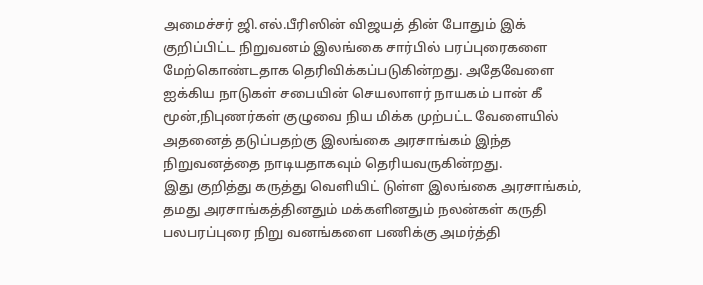அமைச்சர் ஜி.எல்.பீரிஸின் விஜயத் தின் போதும் இக் குறிப்பிட்ட நிறுவனம் இலங்கை சார்பில் பரப்புரைகளை மேற்கொண்டதாக தெரிவிக்கப்படுகின்றது. அதேவேளை ஐக்கிய நாடுகள் சபையின் செயலாளர் நாயகம் பான் கீ மூன்,நிபுணர்கள் குழுவை நிய மிக்க முற்பட்ட வேளையில் அதனைத் தடுப்பதற்கு இலங்கை அரசாங்கம் இந்த நிறுவனத்தை நாடியதாகவும் தெரியவருகின்றது.
இது குறித்து கருத்து வெளியிட் டுள்ள இலங்கை அரசாங்கம், தமது அரசாங்கத்தினதும் மக்களினதும் நலன்கள் கருதி பலபரப்புரை நிறு வனங்களை பணிக்கு அமர்த்தி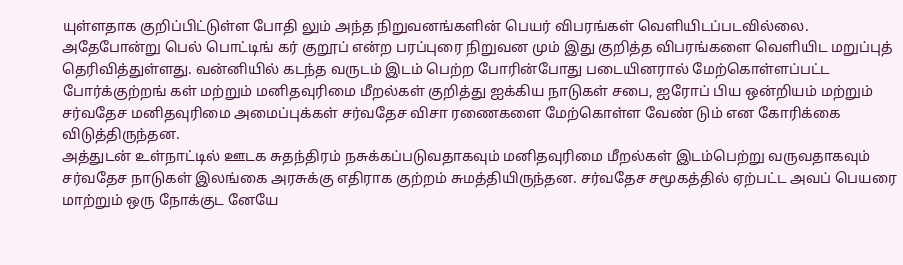யுள்ளதாக குறிப்பிட்டுள்ள போதி லும் அந்த நிறுவனங்களின் பெயர் விபரங்கள் வெளியிடப்படவில்லை. அதேபோன்று பெல் பொட்டிங் கர் குறூப் என்ற பரப்புரை நிறுவன மும் இது குறித்த விபரங்களை வெளியிட மறுப்புத் தெரிவித்துள்ளது. வன்னியில் கடந்த வருடம் இடம் பெற்ற போரின்போது படையினரால் மேற்கொள்ளப்பட்ட போர்க்குற்றங் கள் மற்றும் மனிதவுரிமை மீறல்கள் குறித்து ஐக்கிய நாடுகள் சபை, ஐரோப் பிய ஒன்றியம் மற்றும் சர்வதேச மனிதவுரிமை அமைப்புக்கள் சர்வதேச விசா ரணைகளை மேற்கொள்ள வேண் டும் என கோரிக்கை விடுத்திருந்தன.
அத்துடன் உள்நாட்டில் ஊடக சுதந்திரம் நசுக்கப்படுவதாகவும் மனிதவுரிமை மீறல்கள் இடம்பெற்று வருவதாகவும் சர்வதேச நாடுகள் இலங்கை அரசுக்கு எதிராக குற்றம் சுமத்தியிருந்தன. சர்வதேச சமூகத்தில் ஏற்பட்ட அவப் பெயரை மாற்றும் ஒரு நோக்குட னேயே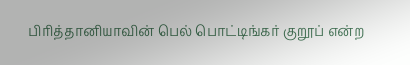பிரித்தானியாவின் பெல் பொட்டிங்கர் குறூப் என்ற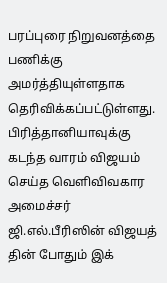பரப்புரை நிறுவனத்தை பணிக்கு அமர்த்தியுள்ளதாக தெரிவிக்கப்பட்டுள்ளது.
பிரித்தானியாவுக்கு கடந்த வாரம் விஜயம் செய்த வெளிவிவகார அமைச்சர் ஜி.எல்.பீரிஸின் விஜயத் தின் போதும் இக்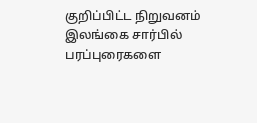குறிப்பிட்ட நிறுவனம் இலங்கை சார்பில் பரப்புரைகளை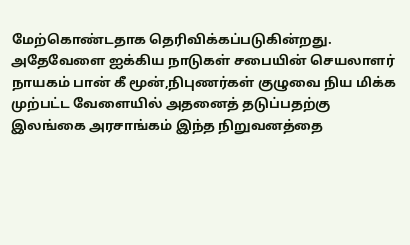மேற்கொண்டதாக தெரிவிக்கப்படுகின்றது. அதேவேளை ஐக்கிய நாடுகள் சபையின் செயலாளர் நாயகம் பான் கீ மூன்,நிபுணர்கள் குழுவை நிய மிக்க முற்பட்ட வேளையில் அதனைத் தடுப்பதற்கு இலங்கை அரசாங்கம் இந்த நிறுவனத்தை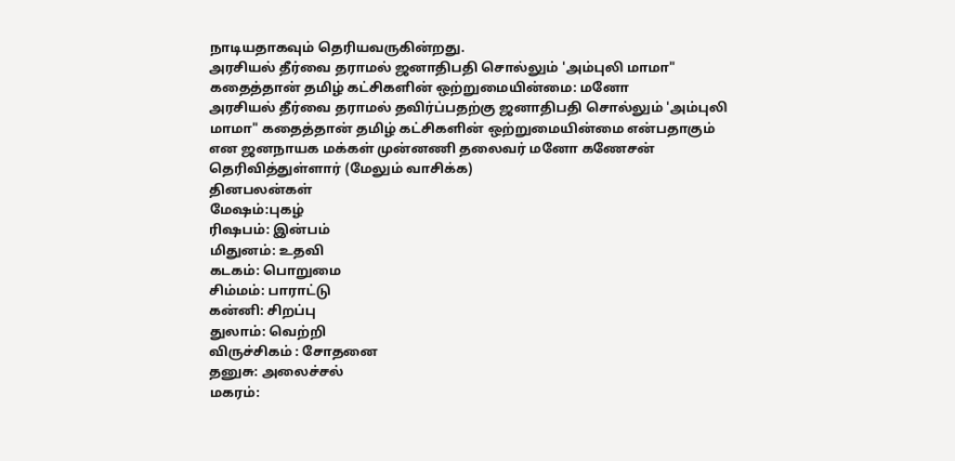நாடியதாகவும் தெரியவருகின்றது.
அரசியல் தீர்வை தராமல் ஜனாதிபதி சொல்லும் 'அம்புலி மாமா" கதைத்தான் தமிழ் கட்சிகளின் ஒற்றுமையின்மை: மனோ
அரசியல் தீர்வை தராமல் தவிர்ப்பதற்கு ஜனாதிபதி சொல்லும் 'அம்புலி மாமா" கதைத்தான் தமிழ் கட்சிகளின் ஒற்றுமையின்மை என்பதாகும் என ஜனநாயக மக்கள் முன்னணி தலைவர் மனோ கணேசன் தெரிவித்துள்ளார் (மேலும் வாசிக்க)
தினபலன்கள்
மேஷம்:புகழ்
ரிஷபம்: இன்பம்
மிதுனம்: உதவி
கடகம்: பொறுமை
சிம்மம்: பாராட்டு
கன்னி: சிறப்பு
துலாம்: வெற்றி
விருச்சிகம் : சோதனை
தனுசு: அலைச்சல்
மகரம்: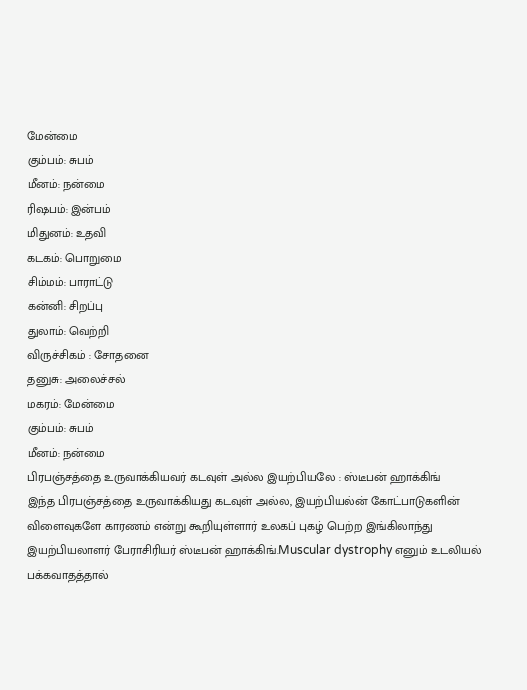மேன்மை
கும்பம்: சுபம்
மீனம்: நன்மை
ரிஷபம்: இன்பம்
மிதுனம்: உதவி
கடகம்: பொறுமை
சிம்மம்: பாராட்டு
கன்னி: சிறப்பு
துலாம்: வெற்றி
விருச்சிகம் : சோதனை
தனுசு: அலைச்சல்
மகரம்: மேன்மை
கும்பம்: சுபம்
மீனம்: நன்மை
பிரபஞ்சத்தை உருவாக்கியவர் கடவுள் அல்ல இயற்பியலே : ஸ்டீபன் ஹாக்கிங்
இந்த பிரபஞ்சத்தை உருவாக்கியது கடவுள் அல்ல, இயற்பியல்ன் கோட்பாடுகளின் விளைவுகளே காரணம் என்று கூறியுள்ளார் உலகப் புகழ் பெற்ற இங்கிலாந்து இயற்பியலாளர் பேராசிரியர் ஸ்டீபன் ஹாக்கிங்.Muscular dystrophy எனும் உடலியல் பக்கவாதத்தால்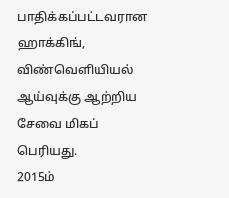பாதிக்கப்பட்டவரான ஹாக்கிங், விண்வெளியியல் ஆய்வுக்கு ஆற்றிய சேவை மிகப் பெரியது.
2015ம்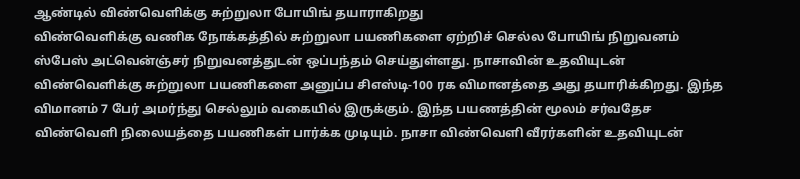ஆண்டில் விண்வெளிக்கு சுற்றுலா போயிங் தயாராகிறது
விண்வெளிக்கு வணிக நோக்கத்தில் சுற்றுலா பயணிகளை ஏற்றிச் செல்ல போயிங் நிறுவனம் ஸ்பேஸ் அட்வென்ஞ்சர் நிறுவனத்துடன் ஒப்பந்தம் செய்துள்ளது. நாசாவின் உதவியுடன் விண்வெளிக்கு சுற்றுலா பயணிகளை அனுப்ப சிஎஸ்டி-100 ரக விமானத்தை அது தயாரிக்கிறது. இந்த விமானம் 7 பேர் அமர்ந்து செல்லும் வகையில் இருக்கும். இந்த பயணத்தின் மூலம் சர்வதேச விண்வெளி நிலையத்தை பயணிகள் பார்க்க முடியும். நாசா விண்வெளி வீரர்களின் உதவியுடன்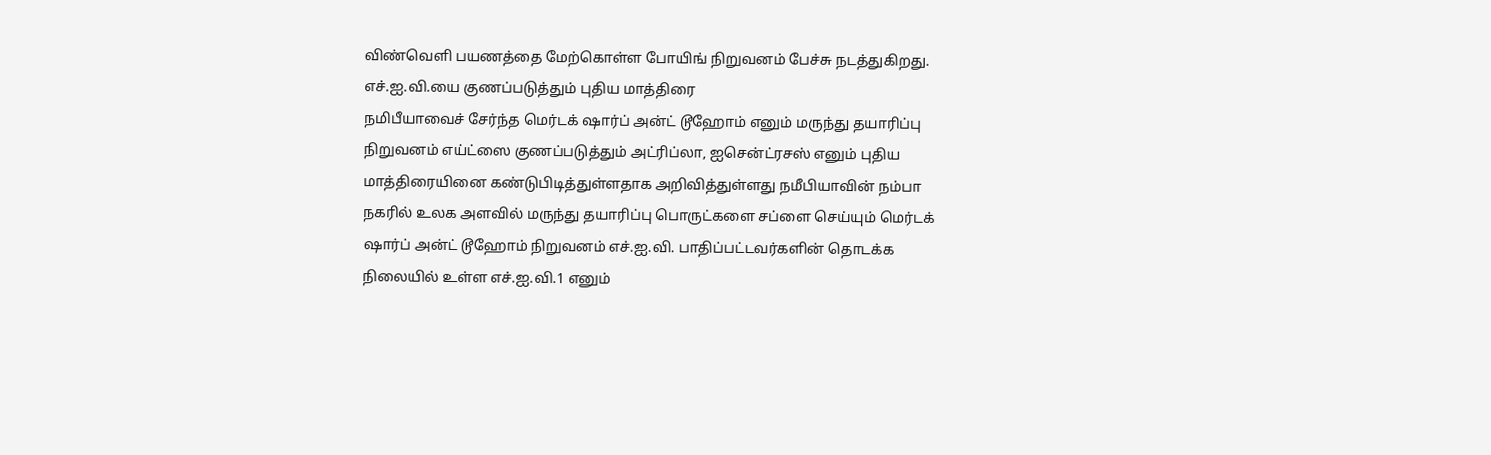விண்வெளி பயணத்தை மேற்கொள்ள போயிங் நிறுவனம் பேச்சு நடத்துகிறது.
எச்.ஐ.வி.யை குணப்படுத்தும் புதிய மாத்திரை
நமிபீயாவைச் சேர்ந்த மெர்டக் ஷார்ப் அன்ட் டூஹோம் எனும் மருந்து தயாரிப்பு நிறுவனம் எய்ட்ஸை குணப்படுத்தும் அட்ரிப்லா, ஐசென்ட்ரசஸ் எனும் புதிய மாத்திரையினை கண்டுபிடித்துள்ளதாக அறிவித்துள்ளது நமீபியாவின் நம்பா நகரில் உலக அளவில் மருந்து தயாரிப்பு பொருட்களை சப்ளை செய்யும் மெர்டக் ஷார்ப் அன்ட் டூஹோம் நிறுவனம் எச்.ஐ.வி. பாதிப்பட்டவர்களின் தொடக்க நிலையில் உள்ள எச்.ஐ.வி.1 எனும்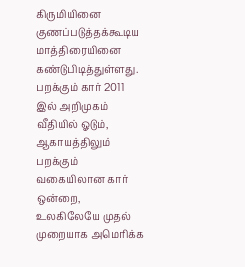கிருமியினை குணப்படுத்தக்கூடிய மாத்திரையினை கண்டுபிடித்துள்ளது.
பறக்கும் கார் 2011 இல் அறிமுகம்
வீதியில் ஓடும், ஆகாயத்திலும் பறக்கும் வகையிலான கார் ஒன்றை, உலகிலேயே முதல் முறையாக அமெரிக்க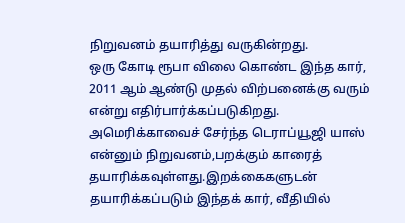நிறுவனம் தயாரித்து வருகின்றது.
ஒரு கோடி ரூபா விலை கொண்ட இந்த கார், 2011 ஆம் ஆண்டு முதல் விற்பனைக்கு வரும் என்று எதிர்பார்க்கப்படுகிறது. அமெரிக்காவைச் சேர்ந்த டெராப்யூஜி யாஸ் என்னும் நிறுவனம்,பறக்கும் காரைத் தயாரிக்கவுள்ளது.இறக்கைகளுடன் தயாரிக்கப்படும் இந்தக் கார், வீதியில்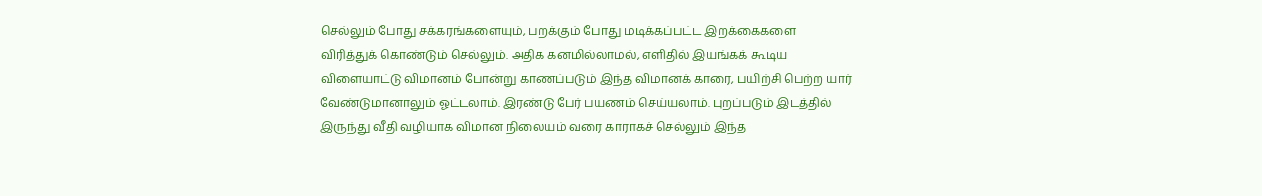செல்லும் போது சக்கரங்களையும், பறக்கும் போது மடிக்கப்பட்ட இறக்கைகளை விரித்துக் கொண்டும் செல்லும். அதிக கனமில்லாமல், எளிதில் இயங்கக் கூடிய விளையாட்டு விமானம் போன்று காணப்படும் இந்த விமானக் காரை, பயிற்சி பெற்ற யார் வேண்டுமானாலும் ஓட்டலாம். இரண்டு பேர் பயணம் செய்யலாம். புறப்படும் இடத்தில் இருந்து வீதி வழியாக விமான நிலையம் வரை காராகச் செல்லும் இந்த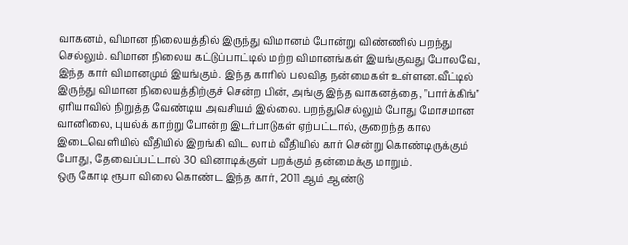வாகனம், விமான நிலையத்தில் இருந்து விமானம் போன்று விண்ணில் பறந்து செல்லும். விமான நிலைய கட்டுப்பாட்டில் மற்ற விமானங்கள் இயங்குவது போலவே, இந்த கார் விமானமும் இயங்கும். இந்த காரில் பலவித நன்மைகள் உள்ளன.வீட்டில் இருந்து விமான நிலையத்திற்குச் சென்ற பின், அங்கு இந்த வாகனத்தை, "பார்க்கிங்'' ஏரியாவில் நிறுத்த வேண்டிய அவசியம் இல்லை. பறந்துசெல்லும் போது மோசமான வானிலை, புயல்க் காற்று போன்ற இடர்பாடுகள் ஏற்பட்டால், குறைந்த கால இடைவெளியில் வீதியில் இறங்கி விட லாம் வீதியில் கார் சென்று கொண்டிருக்கும் போது, தேவைப்பட்டால் 30 வினாடிக்குள் பறக்கும் தன்மைக்கு மாறும்.
ஒரு கோடி ரூபா விலை கொண்ட இந்த கார், 2011 ஆம் ஆண்டு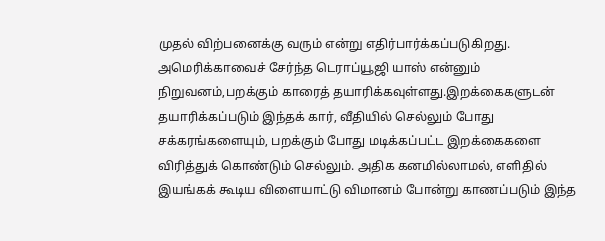முதல் விற்பனைக்கு வரும் என்று எதிர்பார்க்கப்படுகிறது. அமெரிக்காவைச் சேர்ந்த டெராப்யூஜி யாஸ் என்னும் நிறுவனம்,பறக்கும் காரைத் தயாரிக்கவுள்ளது.இறக்கைகளுடன் தயாரிக்கப்படும் இந்தக் கார், வீதியில் செல்லும் போது சக்கரங்களையும், பறக்கும் போது மடிக்கப்பட்ட இறக்கைகளை விரித்துக் கொண்டும் செல்லும். அதிக கனமில்லாமல், எளிதில் இயங்கக் கூடிய விளையாட்டு விமானம் போன்று காணப்படும் இந்த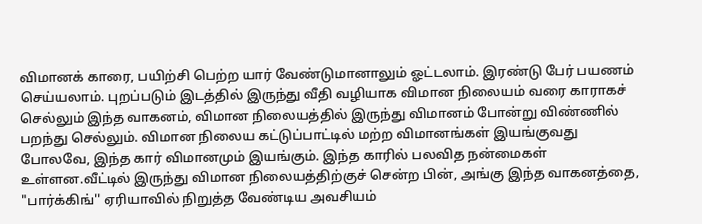விமானக் காரை, பயிற்சி பெற்ற யார் வேண்டுமானாலும் ஓட்டலாம். இரண்டு பேர் பயணம் செய்யலாம். புறப்படும் இடத்தில் இருந்து வீதி வழியாக விமான நிலையம் வரை காராகச் செல்லும் இந்த வாகனம், விமான நிலையத்தில் இருந்து விமானம் போன்று விண்ணில் பறந்து செல்லும். விமான நிலைய கட்டுப்பாட்டில் மற்ற விமானங்கள் இயங்குவது போலவே, இந்த கார் விமானமும் இயங்கும். இந்த காரில் பலவித நன்மைகள் உள்ளன.வீட்டில் இருந்து விமான நிலையத்திற்குச் சென்ற பின், அங்கு இந்த வாகனத்தை, "பார்க்கிங்'' ஏரியாவில் நிறுத்த வேண்டிய அவசியம்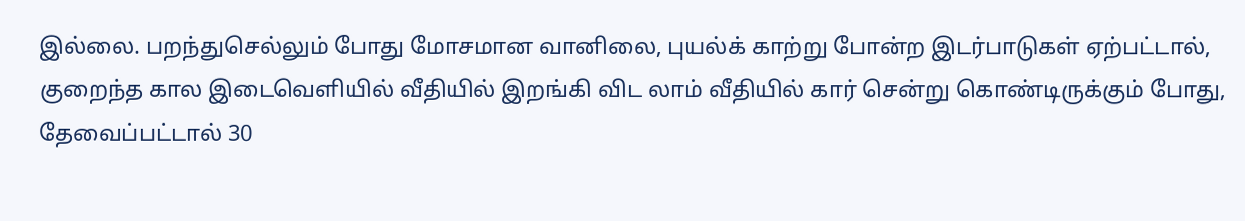இல்லை. பறந்துசெல்லும் போது மோசமான வானிலை, புயல்க் காற்று போன்ற இடர்பாடுகள் ஏற்பட்டால், குறைந்த கால இடைவெளியில் வீதியில் இறங்கி விட லாம் வீதியில் கார் சென்று கொண்டிருக்கும் போது, தேவைப்பட்டால் 30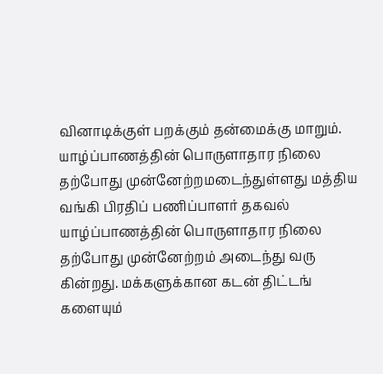வினாடிக்குள் பறக்கும் தன்மைக்கு மாறும்.
யாழ்ப்பாணத்தின் பொருளாதார நிலை தற்போது முன்னேற்றமடைந்துள்ளது மத்திய வங்கி பிரதிப் பணிப்பாளர் தகவல்
யாழ்ப்பாணத்தின் பொருளாதார நிலை தற்போது முன்னேற்றம் அடைந்து வரு கின்றது. மக்களுக்கான கடன் திட்டங் களையும்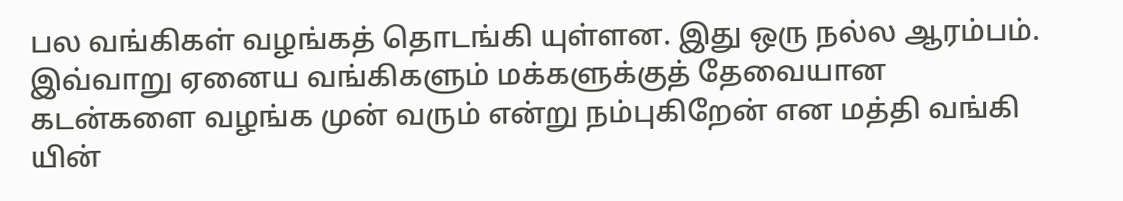பல வங்கிகள் வழங்கத் தொடங்கி யுள்ளன. இது ஒரு நல்ல ஆரம்பம். இவ்வாறு ஏனைய வங்கிகளும் மக்களுக்குத் தேவையான கடன்களை வழங்க முன் வரும் என்று நம்புகிறேன் என மத்தி வங்கி யின்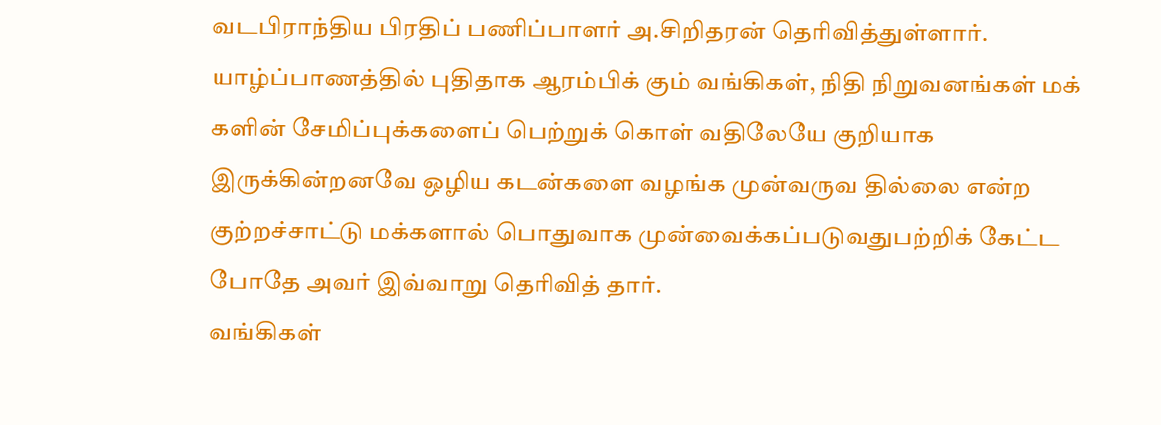வடபிராந்திய பிரதிப் பணிப்பாளர் அ.சிறிதரன் தெரிவித்துள்ளார்.
யாழ்ப்பாணத்தில் புதிதாக ஆரம்பிக் கும் வங்கிகள், நிதி நிறுவனங்கள் மக் களின் சேமிப்புக்களைப் பெற்றுக் கொள் வதிலேயே குறியாக இருக்கின்றனவே ஒழிய கடன்களை வழங்க முன்வருவ தில்லை என்ற குற்றச்சாட்டு மக்களால் பொதுவாக முன்வைக்கப்படுவதுபற்றிக் கேட்ட போதே அவர் இவ்வாறு தெரிவித் தார்.
வங்கிகள்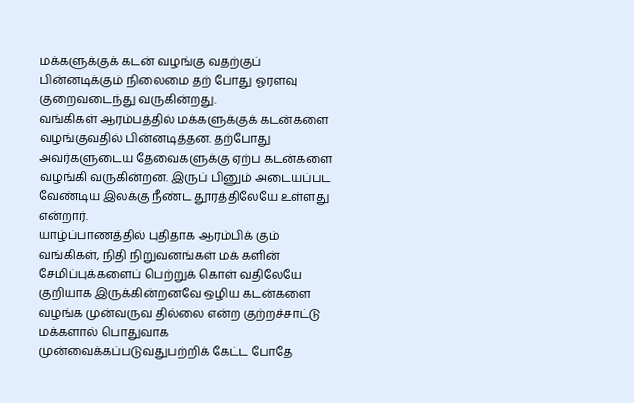மக்களுக்குக் கடன் வழங்கு வதற்குப் பின்னடிக்கும் நிலைமை தற் போது ஓரளவு குறைவடைந்து வருகின்றது.
வங்கிகள் ஆரம்பத்தில் மக்களுக்குக் கடன்களை வழங்குவதில் பின்னடித்தன. தற்போது அவர்களுடைய தேவைகளுக்கு ஏற்ப கடன்களை வழங்கி வருகின்றன. இருப் பினும் அடையப்பட வேண்டிய இலக்கு நீண்ட தூரத்திலேயே உள்ளது என்றார்.
யாழ்ப்பாணத்தில் புதிதாக ஆரம்பிக் கும் வங்கிகள், நிதி நிறுவனங்கள் மக் களின் சேமிப்புக்களைப் பெற்றுக் கொள் வதிலேயே குறியாக இருக்கின்றனவே ஒழிய கடன்களை வழங்க முன்வருவ தில்லை என்ற குற்றச்சாட்டு மக்களால் பொதுவாக முன்வைக்கப்படுவதுபற்றிக் கேட்ட போதே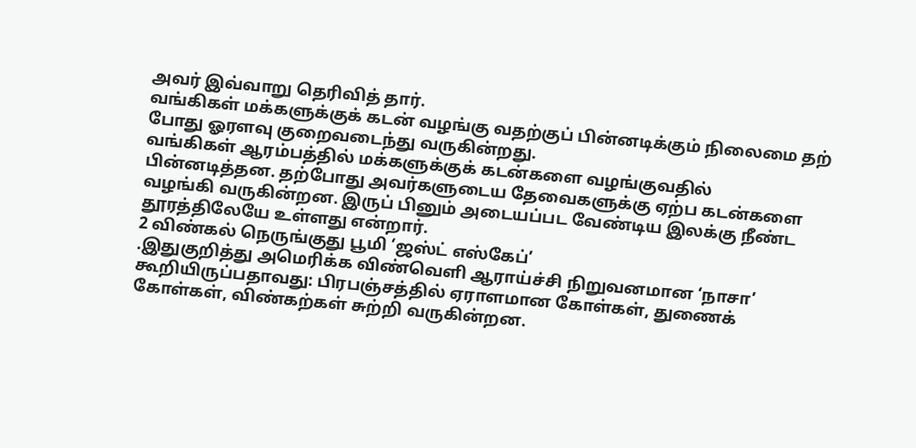அவர் இவ்வாறு தெரிவித் தார்.
வங்கிகள் மக்களுக்குக் கடன் வழங்கு வதற்குப் பின்னடிக்கும் நிலைமை தற் போது ஓரளவு குறைவடைந்து வருகின்றது.
வங்கிகள் ஆரம்பத்தில் மக்களுக்குக் கடன்களை வழங்குவதில் பின்னடித்தன. தற்போது அவர்களுடைய தேவைகளுக்கு ஏற்ப கடன்களை வழங்கி வருகின்றன. இருப் பினும் அடையப்பட வேண்டிய இலக்கு நீண்ட தூரத்திலேயே உள்ளது என்றார்.
2 விண்கல் நெருங்குது பூமி ‘ஜஸ்ட் எஸ்கேப்’
.இதுகுறித்து அமெரிக்க விண்வெளி ஆராய்ச்சி நிறுவனமான ‘நாசா’ கூறியிருப்பதாவது: பிரபஞ்சத்தில் ஏராளமான கோள்கள், துணைக் கோள்கள், விண்கற்கள் சுற்றி வருகின்றன.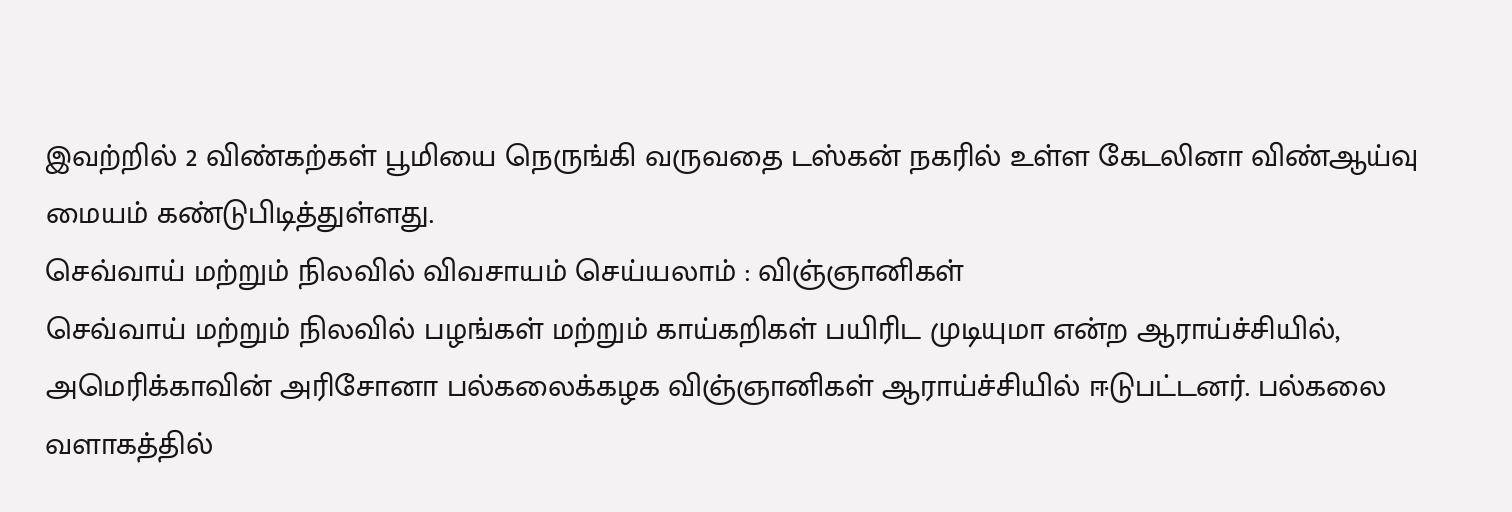இவற்றில் 2 விண்கற்கள் பூமியை நெருங்கி வருவதை டஸ்கன் நகரில் உள்ள கேடலினா விண்ஆய்வு மையம் கண்டுபிடித்துள்ளது.
செவ்வாய் மற்றும் நிலவில் விவசாயம் செய்யலாம் : விஞ்ஞானிகள்
செவ்வாய் மற்றும் நிலவில் பழங்கள் மற்றும் காய்கறிகள் பயிரிட முடியுமா என்ற ஆராய்ச்சியில், அமெரிக்காவின் அரிசோனா பல்கலைக்கழக விஞ்ஞானிகள் ஆராய்ச்சியில் ஈடுபட்டனர். பல்கலை வளாகத்தில்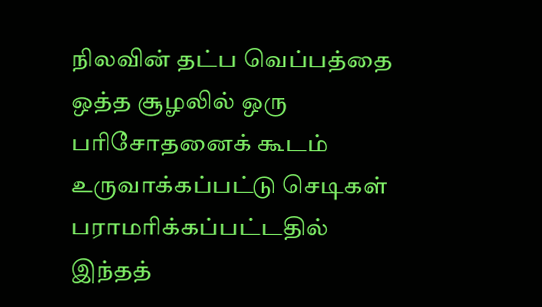நிலவின் தட்ப வெப்பத்தை ஒத்த சூழலில் ஒரு பரிசோதனைக் கூடம் உருவாக்கப்பட்டு செடிகள் பராமரிக்கப்பட்டதில் இந்தத்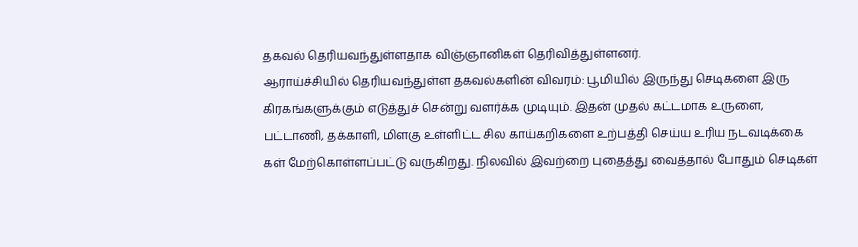தகவல் தெரியவந்துள்ளதாக விஞ்ஞானிகள் தெரிவித்துள்ளனர்.
ஆராய்ச்சியில் தெரியவந்துள்ள தகவல்களின் விவரம்: பூமியில் இருந்து செடிகளை இரு கிரகங்களுக்கும் எடுத்துச் சென்று வளர்க்க முடியும். இதன் முதல் கட்டமாக உருளை, பட்டாணி, தக்காளி, மிளகு உள்ளிட்ட சில காய்கறிகளை உற்பத்தி செய்ய உரிய நடவடிக்கை கள் மேற்கொள்ளப்பட்டு வருகிறது. நிலவில் இவற்றை புதைத்து வைத்தால் போதும் செடிகள்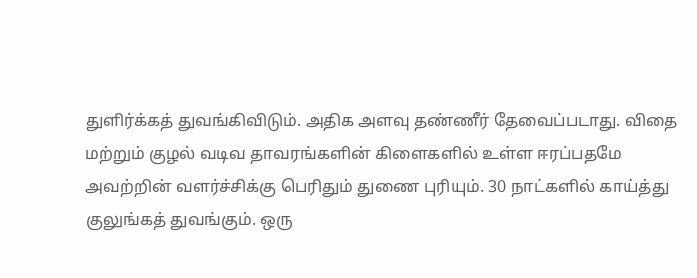துளிர்க்கத் துவங்கிவிடும். அதிக அளவு தண்ணீர் தேவைப்படாது. விதை மற்றும் குழல் வடிவ தாவரங்களின் கிளைகளில் உள்ள ஈரப்பதமே அவற்றின் வளர்ச்சிக்கு பெரிதும் துணை புரியும். 30 நாட்களில் காய்த்து குலுங்கத் துவங்கும். ஒரு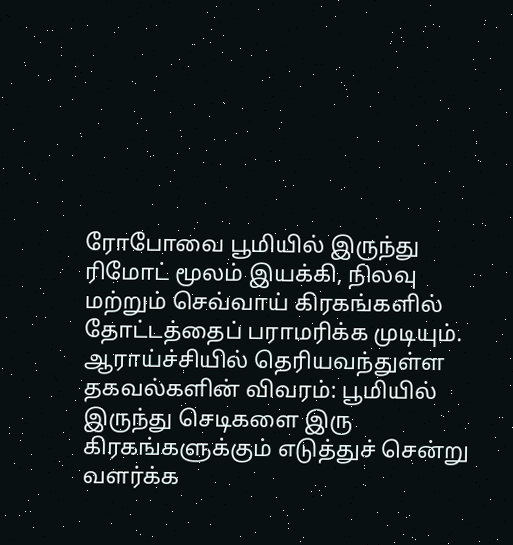ரோபோவை பூமியில் இருந்து ரிமோட் மூலம் இயக்கி, நிலவு மற்றும் செவ்வாய் கிரகங்களில் தோட்டத்தைப் பராமரிக்க முடியும்.
ஆராய்ச்சியில் தெரியவந்துள்ள தகவல்களின் விவரம்: பூமியில் இருந்து செடிகளை இரு கிரகங்களுக்கும் எடுத்துச் சென்று வளர்க்க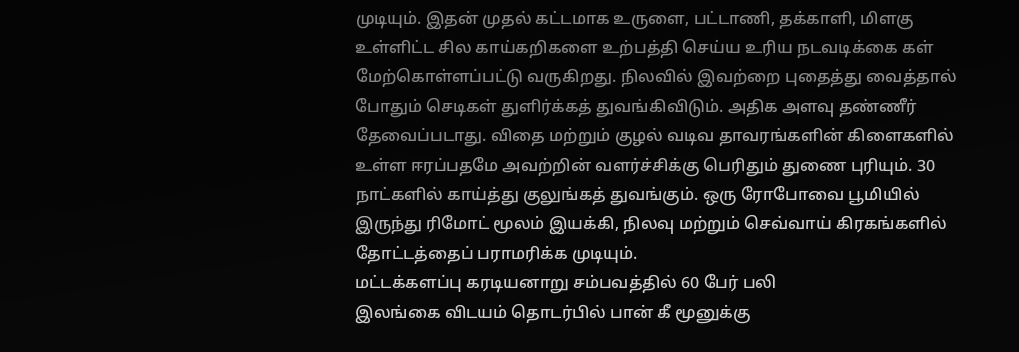முடியும். இதன் முதல் கட்டமாக உருளை, பட்டாணி, தக்காளி, மிளகு உள்ளிட்ட சில காய்கறிகளை உற்பத்தி செய்ய உரிய நடவடிக்கை கள் மேற்கொள்ளப்பட்டு வருகிறது. நிலவில் இவற்றை புதைத்து வைத்தால் போதும் செடிகள் துளிர்க்கத் துவங்கிவிடும். அதிக அளவு தண்ணீர் தேவைப்படாது. விதை மற்றும் குழல் வடிவ தாவரங்களின் கிளைகளில் உள்ள ஈரப்பதமே அவற்றின் வளர்ச்சிக்கு பெரிதும் துணை புரியும். 30 நாட்களில் காய்த்து குலுங்கத் துவங்கும். ஒரு ரோபோவை பூமியில் இருந்து ரிமோட் மூலம் இயக்கி, நிலவு மற்றும் செவ்வாய் கிரகங்களில் தோட்டத்தைப் பராமரிக்க முடியும்.
மட்டக்களப்பு கரடியனாறு சம்பவத்தில் 60 பேர் பலி
இலங்கை விடயம் தொடர்பில் பான் கீ மூனுக்கு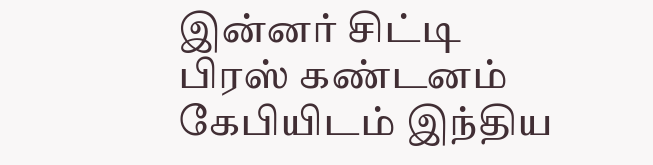இன்னர் சிட்டி பிரஸ் கண்டனம்
கேபியிடம் இந்திய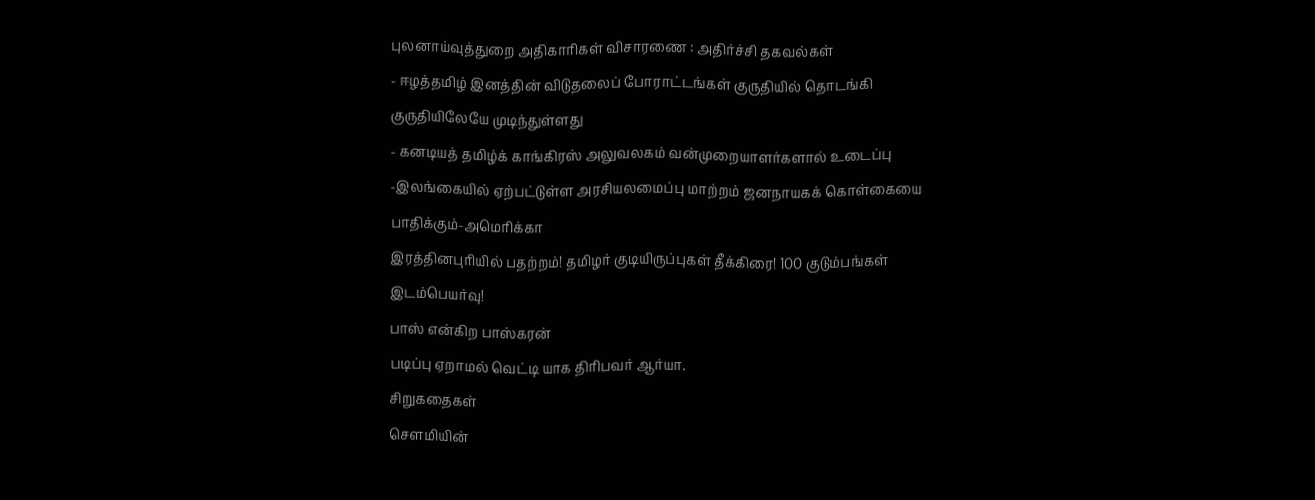புலனாய்வுத்துறை அதிகாரிகள் விசாரணை : அதிர்ச்சி தகவல்கள்
- ஈழத்தமிழ் இனத்தின் விடுதலைப் போராட்டங்கள் குருதியில் தொடங்கி குருதியிலேயே முடிந்துள்ளது
- கனடியத் தமிழ்க் காங்கிரஸ் அலுவலகம் வன்முறையாளர்களால் உடைப்பு
-இலங்கையில் ஏற்பட்டுள்ள அரசியலமைப்பு மாற்றம் ஜனநாயகக் கொள்கையை பாதிக்கும்-அமெரிக்கா
இரத்தினபுரியில் பதற்றம்! தமிழர் குடியிருப்புகள் தீக்கிரை! 100 குடும்பங்கள் இடம்பெயர்வு!
பாஸ் என்கிற பாஸ்கரன்
படிப்பு ஏறாமல் வெட்டி யாக திரிபவர் ஆர்யா.
சிறுகதைகள்
செளமியின்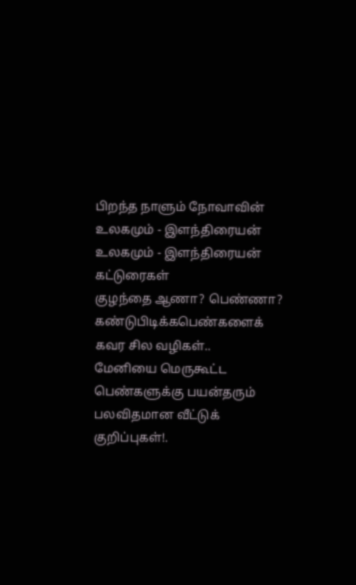பிறந்த நாளும் நோவாவின்
உலகமும் - இளந்திரையன்
உலகமும் - இளந்திரையன்
கட்டுரைகள்
குழந்தை ஆணா? பெண்ணா? கண்டுபிடிக்கபெண்களைக் கவர சில வழிகள்..
மேனியை மெருகூட்ட
பெண்களுக்கு பயன்தரும் பலவிதமான வீட்டுக் குறிப்புகள்!.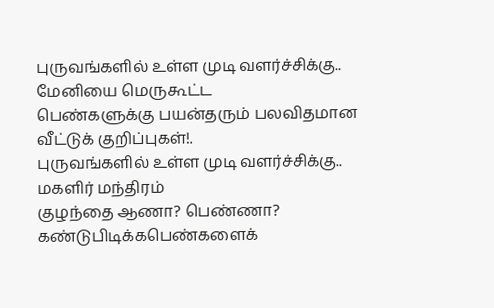புருவங்களில் உள்ள முடி வளர்ச்சிக்கு..
மேனியை மெருகூட்ட
பெண்களுக்கு பயன்தரும் பலவிதமான வீட்டுக் குறிப்புகள்!.
புருவங்களில் உள்ள முடி வளர்ச்சிக்கு..
மகளிர் மந்திரம்
குழந்தை ஆணா? பெண்ணா? கண்டுபிடிக்கபெண்களைக்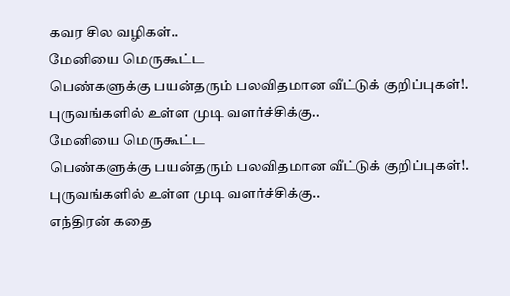கவர சில வழிகள்..
மேனியை மெருகூட்ட
பெண்களுக்கு பயன்தரும் பலவிதமான வீட்டுக் குறிப்புகள்!.
புருவங்களில் உள்ள முடி வளர்ச்சிக்கு..
மேனியை மெருகூட்ட
பெண்களுக்கு பயன்தரும் பலவிதமான வீட்டுக் குறிப்புகள்!.
புருவங்களில் உள்ள முடி வளர்ச்சிக்கு..
எந்திரன் கதை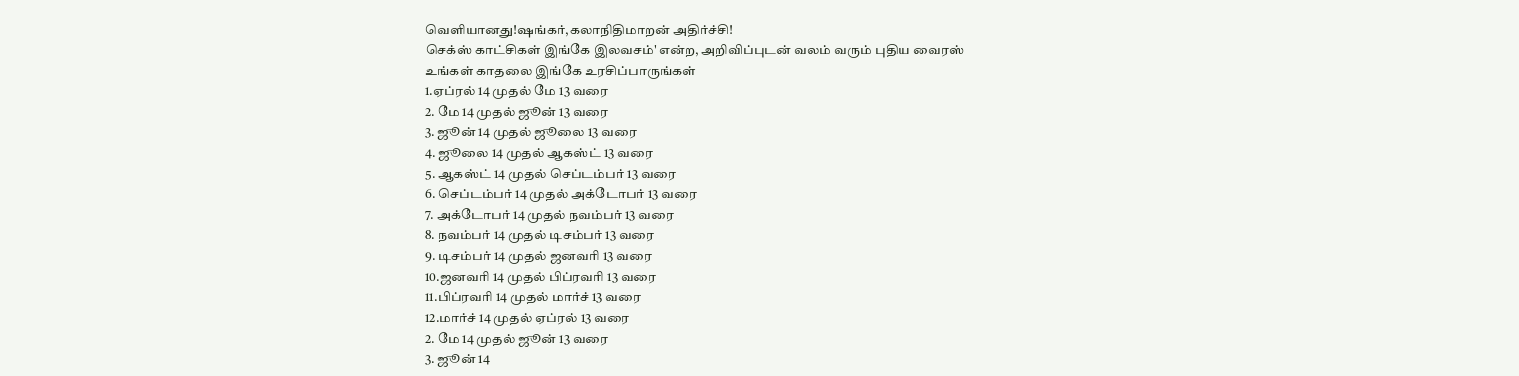வெளியானது!ஷங்கர்,கலாநிதிமாறன் அதிர்ச்சி!
செக்ஸ் காட்சிகள் இங்கே இலவசம்' என்ற, அறிவிப்புடன் வலம் வரும் புதிய வைரஸ்
உங்கள் காதலை இங்கே உரசிப்பாருங்கள்
1.ஏப்ரல் 14 முதல் மே 13 வரை
2. மே 14 முதல் ஜூன் 13 வரை
3. ஜூன் 14 முதல் ஜூலை 13 வரை
4. ஜூலை 14 முதல் ஆகஸ்ட் 13 வரை
5. ஆகஸ்ட் 14 முதல் செப்டம்பர் 13 வரை
6. செப்டம்பர் 14 முதல் அக்டோபர் 13 வரை
7. அக்டோபர் 14 முதல் நவம்பர் 13 வரை
8. நவம்பர் 14 முதல் டிசம்பர் 13 வரை
9. டிசம்பர் 14 முதல் ஜனவரி 13 வரை
10.ஜனவரி 14 முதல் பிப்ரவரி 13 வரை
11.பிப்ரவரி 14 முதல் மார்ச் 13 வரை
12.மார்ச் 14 முதல் ஏப்ரல் 13 வரை
2. மே 14 முதல் ஜூன் 13 வரை
3. ஜூன் 14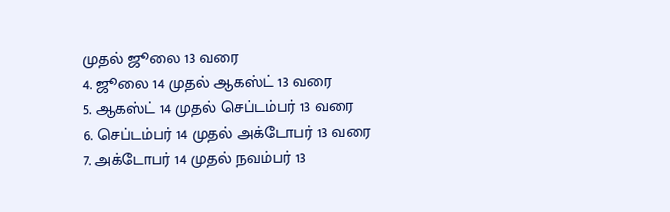முதல் ஜூலை 13 வரை
4. ஜூலை 14 முதல் ஆகஸ்ட் 13 வரை
5. ஆகஸ்ட் 14 முதல் செப்டம்பர் 13 வரை
6. செப்டம்பர் 14 முதல் அக்டோபர் 13 வரை
7. அக்டோபர் 14 முதல் நவம்பர் 13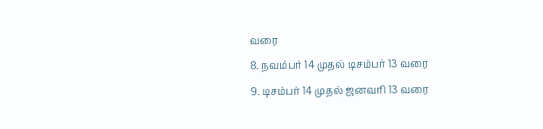வரை
8. நவம்பர் 14 முதல் டிசம்பர் 13 வரை
9. டிசம்பர் 14 முதல் ஜனவரி 13 வரை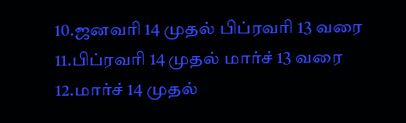10.ஜனவரி 14 முதல் பிப்ரவரி 13 வரை
11.பிப்ரவரி 14 முதல் மார்ச் 13 வரை
12.மார்ச் 14 முதல்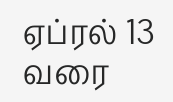ஏப்ரல் 13 வரை